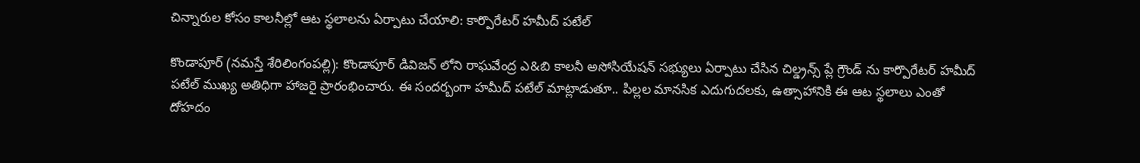చిన్నారుల కోసం కాల‌నీల్లో ఆట స్థ‌లాల‌ను ఏర్పాటు చేయాలి: కార్పొరేటర్ హమీద్ పటేల్

కొండాపూర్ (న‌మ‌స్తే శేరిలింగంప‌ల్లి): కొండాపూర్ డివిజన్ లోని రాఘవేంద్ర ఎ&బి కాలనీ అసోసియేషన్ సభ్యులు ఏర్పాటు చేసిన చిల్డ్రన్స్ ప్లే గ్రౌండ్ ను కార్పొరేటర్ హమీద్ పటేల్ ముఖ్య అతిధిగా హాజరై ప్రారంభించారు. ఈ సందర్బంగా హమీద్ పటేల్ మాట్లాడుతూ.. పిల్లల మానసిక ఎదుగుదలకు, ఉత్సాహానికి ఈ ఆట స్థలాలు ఎంతో దోహదం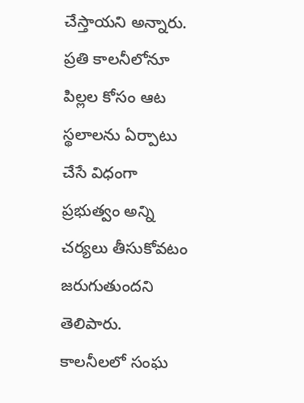చేస్తాయని అన్నారు. ప్రతి కాలనీలోనూ పిల్ల‌ల‌ కోసం ఆట స్థలాలను ఏర్పాటు చేసే విధంగా ప్రభుత్వం అన్ని చర్యలు తీసుకోవటం జరుగుతుందని తెలిపారు. కాలనీలలో సంఘ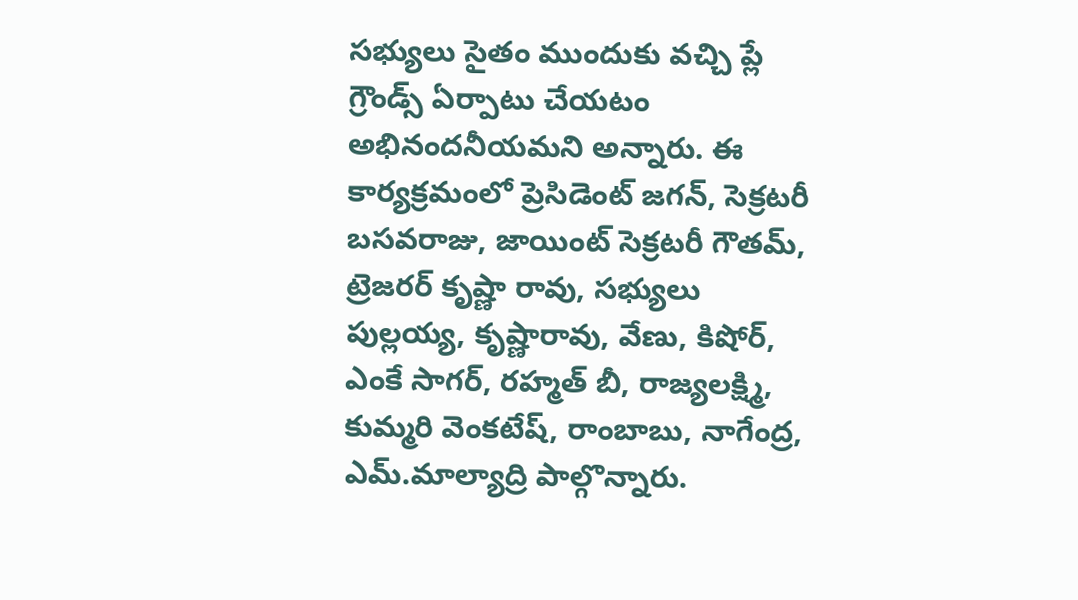సభ్యులు సైతం ముందుకు వచ్చి ప్లే గ్రౌండ్స్ ఏర్పాటు చేయ‌టం అభినందనీయమని అన్నారు. ఈ కార్యక్రమంలో ప్రెసిడెంట్ జగన్, సెక్రటరీ బసవరాజు, జాయింట్ సెక్రటరీ గౌతమ్, ట్రెజరర్ కృష్ణా రావు, సభ్యులు పుల్లయ్య, కృష్ణారావు, వేణు, కిషోర్, ఎంకే సాగర్, రహ్మత్ బీ, రాజ్యలక్ష్మి, కుమ్మరి వెంకటేష్, రాంబాబు, నాగేంద్ర, ఎమ్.మాల్యాద్రి పాల్గొన్నారు.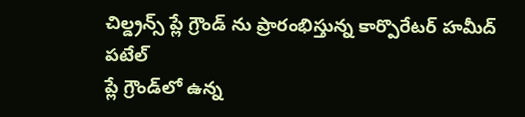చిల్డ్రన్స్ ప్లే గ్రౌండ్ ను ప్రారంభిస్తున్న కార్పొరేటర్ హమీద్ పటేల్
ప్లే గ్రౌండ్‌లో ఉన్న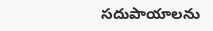స‌దుపాయాల‌ను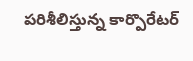ప‌రిశీలిస్తున్న కార్పొరేటర్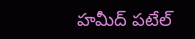హమీద్ పటేల్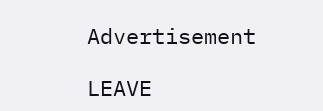Advertisement

LEAVE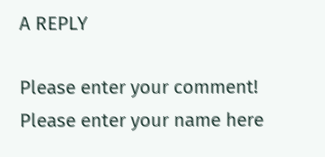A REPLY

Please enter your comment!
Please enter your name here